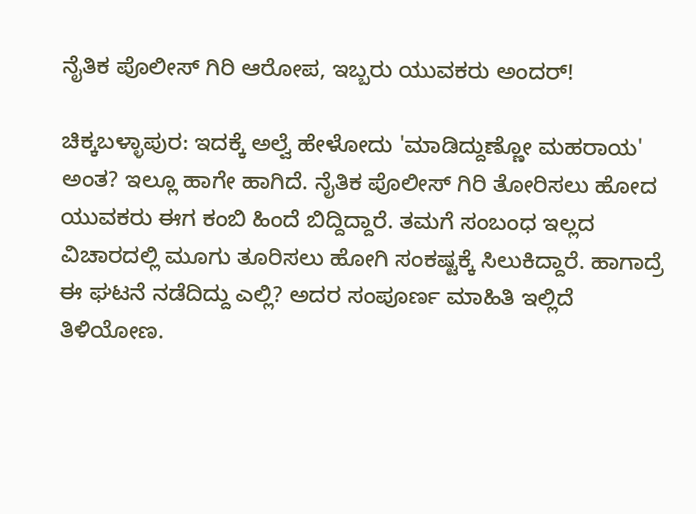ನೈತಿಕ ಪೊಲೀಸ್ ಗಿರಿ ಆರೋಪ, ಇಬ್ಬರು ಯುವಕರು ಅಂದರ್!

ಚಿಕ್ಕಬಳ್ಳಾಪುರ: ಇದಕ್ಕೆ ಅಲ್ವೆ ಹೇಳೋದು 'ಮಾಡಿದ್ದುಣ್ಣೋ ಮಹರಾಯ' ಅಂತ? ಇಲ್ಲೂ ಹಾಗೇ ಹಾಗಿದೆ. ನೈತಿಕ ಪೊಲೀಸ್ ಗಿರಿ ತೋರಿಸಲು ಹೋದ ಯುವಕರು ಈಗ ಕಂಬಿ ಹಿಂದೆ ಬಿದ್ದಿದ್ದಾರೆ. ತಮಗೆ ಸಂಬಂಧ ಇಲ್ಲದ ವಿಚಾರದಲ್ಲಿ ಮೂಗು ತೂರಿಸಲು ಹೋಗಿ ಸಂಕಷ್ಟಕ್ಕೆ ಸಿಲುಕಿದ್ದಾರೆ. ಹಾಗಾದ್ರೆ ಈ ಘಟನೆ ನಡೆದಿದ್ದು ಎಲ್ಲಿ? ಅದರ ಸಂಪೂರ್ಣ ಮಾಹಿತಿ ಇಲ್ಲಿದೆ ತಿಳಿಯೋಣ.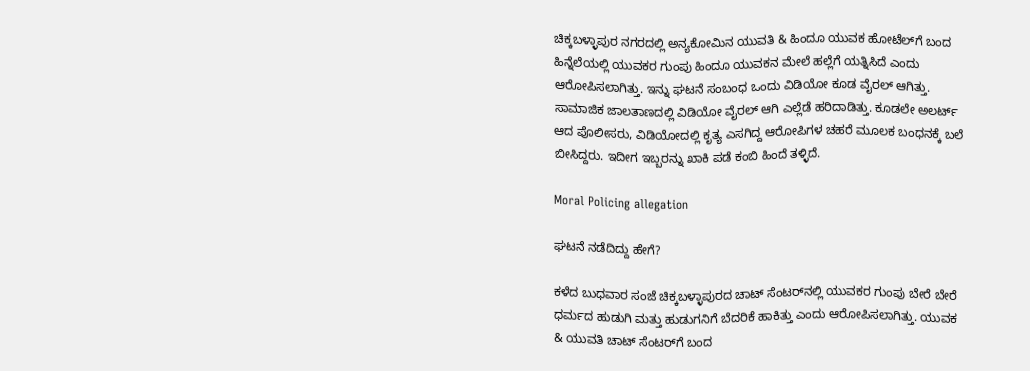ಚಿಕ್ಕಬಳ್ಳಾಪುರ ನಗರದಲ್ಲಿ ಅನ್ಯಕೋಮಿನ ಯುವತಿ & ಹಿಂದೂ ಯುವಕ ಹೋಟೆಲ್‌ಗೆ ಬಂದ ಹಿನ್ನೆಲೆಯಲ್ಲಿ ಯುವಕರ ಗುಂಪು ಹಿಂದೂ ಯುವಕನ ಮೇಲೆ ಹಲ್ಲೆಗೆ ಯತ್ನಿಸಿದೆ ಎಂದು ಆರೋಪಿಸಲಾಗಿತ್ತು. ಇನ್ನು ಘಟನೆ ಸಂಬಂಧ ಒಂದು ವಿಡಿಯೋ ಕೂಡ ವೈರಲ್ ಆಗಿತ್ತು. ಸಾಮಾಜಿಕ ಜಾಲತಾಣದಲ್ಲಿ ವಿಡಿಯೋ ವೈರಲ್ ಆಗಿ ಎಲ್ಲೆಡೆ ಹರಿದಾಡಿತ್ತು. ಕೂಡಲೇ ಅಲರ್ಟ್ ಆದ ಪೊಲೀಸರು, ವಿಡಿಯೋದಲ್ಲಿ ಕೃತ್ಯ ಎಸಗಿದ್ದ ಆರೋಪಿಗಳ ಚಹರೆ ಮೂಲಕ ಬಂಧನಕ್ಕೆ ಬಲೆ ಬೀಸಿದ್ದರು. ಇದೀಗ ಇಬ್ಬರನ್ನು ಖಾಕಿ ಪಡೆ ಕಂಬಿ ಹಿಂದೆ ತಳ್ಳಿದೆ.

Moral Policing allegation

ಘಟನೆ ನಡೆದಿದ್ದು ಹೇಗೆ?

ಕಳೆದ ಬುಧವಾರ ಸಂಜೆ ಚಿಕ್ಕಬಳ್ಳಾಪುರದ ಚಾಟ್ ಸೆಂಟರ್‌ನಲ್ಲಿ ಯುವಕರ ಗುಂಪು ಬೇರೆ ಬೇರೆ ಧರ್ಮದ ಹುಡುಗಿ ಮತ್ತು ಹುಡುಗನಿಗೆ ಬೆದರಿಕೆ ಹಾಕಿತ್ತು ಎಂದು ಆರೋಪಿಸಲಾಗಿತ್ತು. ಯುವಕ & ಯುವತಿ ಚಾಟ್ ಸೆಂಟರ್‌ಗೆ ಬಂದ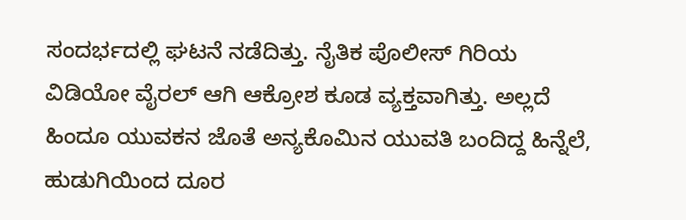ಸಂದರ್ಭದಲ್ಲಿ ಘಟನೆ ನಡೆದಿತ್ತು. ನೈತಿಕ ಪೊಲೀಸ್ ಗಿರಿಯ ವಿಡಿಯೋ ವೈರಲ್ ಆಗಿ ಆಕ್ರೋಶ ಕೂಡ ವ್ಯಕ್ತವಾಗಿತ್ತು. ಅಲ್ಲದೆ ಹಿಂದೂ ಯುವಕನ ಜೊತೆ ಅನ್ಯಕೊಮಿನ ಯುವತಿ ಬಂದಿದ್ದ ಹಿನ್ನೆಲೆ, ಹುಡುಗಿಯಿಂದ ದೂರ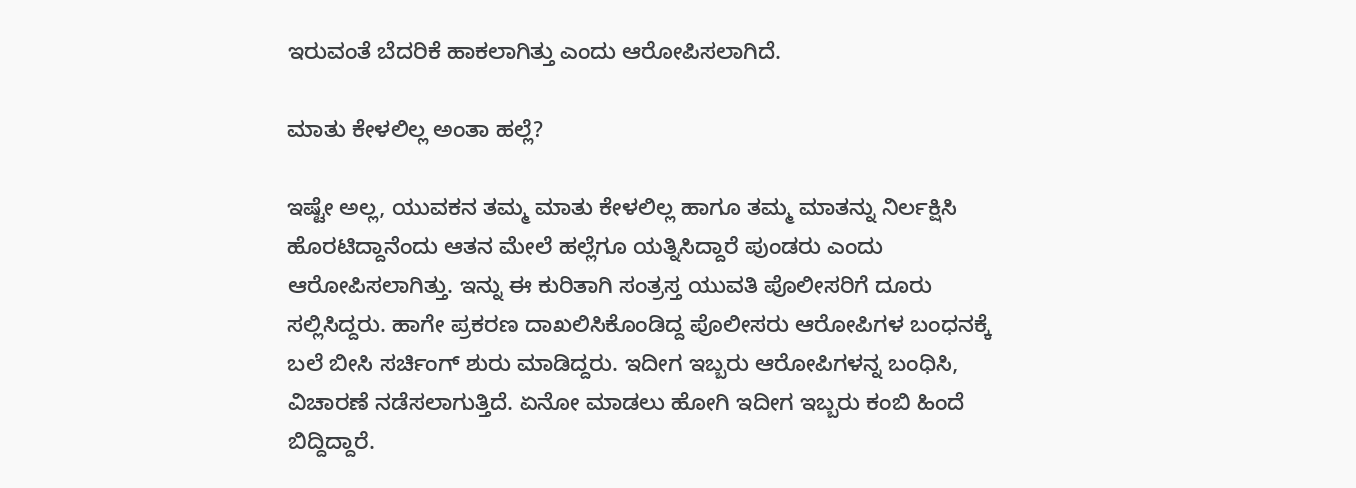ಇರುವಂತೆ ಬೆದರಿಕೆ ಹಾಕಲಾಗಿತ್ತು ಎಂದು ಆರೋಪಿಸಲಾಗಿದೆ.

ಮಾತು ಕೇಳಲಿಲ್ಲ ಅಂತಾ ಹಲ್ಲೆ?

ಇಷ್ಟೇ ಅಲ್ಲ, ಯುವಕನ ತಮ್ಮ ಮಾತು ಕೇಳಲಿಲ್ಲ ಹಾಗೂ ತಮ್ಮ ಮಾತನ್ನು ನಿರ್ಲಕ್ಷಿಸಿ ಹೊರಟಿದ್ದಾನೆಂದು ಆತನ ಮೇಲೆ ಹಲ್ಲೆಗೂ ಯತ್ನಿಸಿದ್ದಾರೆ ಪುಂಡರು ಎಂದು ಆರೋಪಿಸಲಾಗಿತ್ತು. ಇನ್ನು ಈ ಕುರಿತಾಗಿ ಸಂತ್ರಸ್ತ ಯುವತಿ ಪೊಲೀಸರಿಗೆ ದೂರು ಸಲ್ಲಿಸಿದ್ದರು. ಹಾಗೇ ಪ್ರಕರಣ ದಾಖಲಿಸಿಕೊಂಡಿದ್ದ ಪೊಲೀಸರು ಆರೋಪಿಗಳ ಬಂಧನಕ್ಕೆ ಬಲೆ ಬೀಸಿ ಸರ್ಚಿಂಗ್ ಶುರು ಮಾಡಿದ್ದರು. ಇದೀಗ ಇಬ್ಬರು ಆರೋಪಿಗಳನ್ನ ಬಂಧಿಸಿ, ವಿಚಾರಣೆ ನಡೆಸಲಾಗುತ್ತಿದೆ. ಏನೋ ಮಾಡಲು ಹೋಗಿ ಇದೀಗ ಇಬ್ಬರು ಕಂಬಿ ಹಿಂದೆ ಬಿದ್ದಿದ್ದಾರೆ.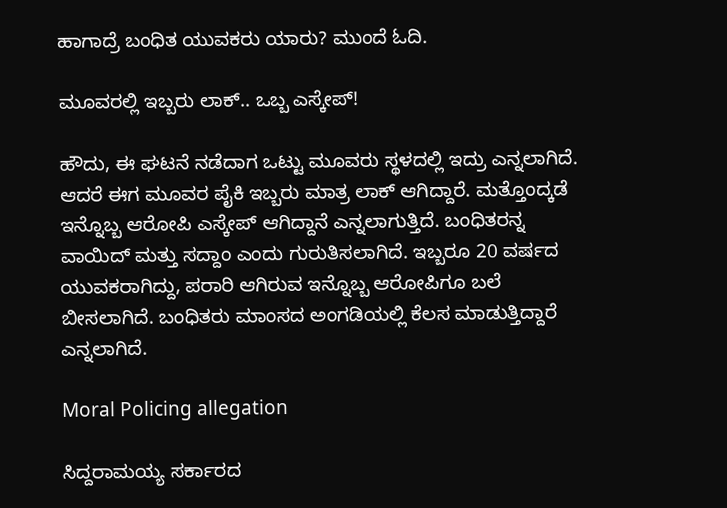ಹಾಗಾದ್ರೆ ಬಂಧಿತ ಯುವಕರು ಯಾರು? ಮುಂದೆ ಓದಿ.

ಮೂವರಲ್ಲಿ ಇಬ್ಬರು ಲಾಕ್.. ಒಬ್ಬ ಎಸ್ಕೇಪ್!

ಹೌದು, ಈ ಘಟನೆ ನಡೆದಾಗ ಒಟ್ಟು ಮೂವರು ಸ್ಥಳದಲ್ಲಿ ಇದ್ರು ಎನ್ನಲಾಗಿದೆ. ಆದರೆ ಈಗ ಮೂವರ ಪೈಕಿ ಇಬ್ಬರು ಮಾತ್ರ ಲಾಕ್ ಆಗಿದ್ದಾರೆ. ಮತ್ತೊಂದ್ಕಡೆ ಇನ್ನೊಬ್ಬ ಆರೋಪಿ ಎಸ್ಕೇಪ್ ಆಗಿದ್ದಾನೆ ಎನ್ನಲಾಗುತ್ತಿದೆ. ಬಂಧಿತರನ್ನ ವಾಯಿದ್ ಮತ್ತು ಸದ್ದಾಂ ಎಂದು ಗುರುತಿಸಲಾಗಿದೆ. ಇಬ್ಬರೂ 20 ವರ್ಷದ ಯುವಕರಾಗಿದ್ದು, ಪರಾರಿ ಆಗಿರುವ ಇನ್ನೊಬ್ಬ ಆರೋಪಿಗೂ ಬಲೆ ಬೀಸಲಾಗಿದೆ. ಬಂಧಿತರು ಮಾಂಸದ ಅಂಗಡಿಯಲ್ಲಿ ಕೆಲಸ ಮಾಡುತ್ತಿದ್ದಾರೆ ಎನ್ನಲಾಗಿದೆ.

Moral Policing allegation

ಸಿದ್ದರಾಮಯ್ಯ ಸರ್ಕಾರದ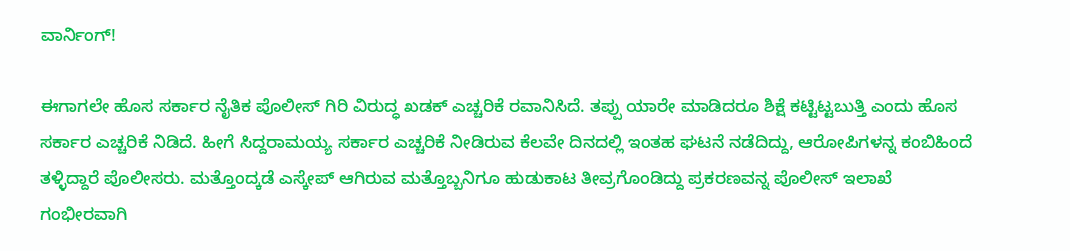ವಾರ್ನಿಂಗ್!

ಈಗಾಗಲೇ ಹೊಸ ಸರ್ಕಾರ ನೈತಿಕ ಪೊಲೀಸ್ ಗಿರಿ ವಿರುದ್ಧ ಖಡಕ್ ಎಚ್ಚರಿಕೆ ರವಾನಿಸಿದೆ. ತಪ್ಪು ಯಾರೇ ಮಾಡಿದರೂ ಶಿಕ್ಷೆ ಕಟ್ಟಿಟ್ಟಬುತ್ತಿ ಎಂದು ಹೊಸ ಸರ್ಕಾರ ಎಚ್ಚರಿಕೆ ನಿಡಿದೆ. ಹೀಗೆ ಸಿದ್ದರಾಮಯ್ಯ ಸರ್ಕಾರ ಎಚ್ಚರಿಕೆ ನೀಡಿರುವ ಕೆಲವೇ ದಿನದಲ್ಲಿ ಇಂತಹ ಘಟನೆ ನಡೆದಿದ್ದು, ಆರೋಪಿಗಳನ್ನ ಕಂಬಿಹಿಂದೆ ತಳ್ಳಿದ್ದಾರೆ ಪೊಲೀಸರು. ಮತ್ತೊಂದ್ಕಡೆ ಎಸ್ಕೇಪ್ ಆಗಿರುವ ಮತ್ತೊಬ್ಬನಿಗೂ ಹುಡುಕಾಟ ತೀವ್ರಗೊಂಡಿದ್ದು ಪ್ರಕರಣವನ್ನ ಪೊಲೀಸ್ ಇಲಾಖೆ ಗಂಭೀರವಾಗಿ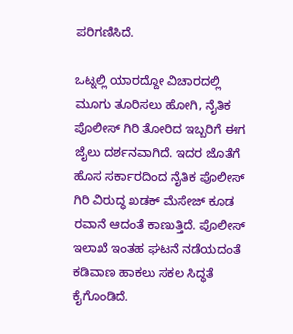ಪರಿಗಣಿಸಿದೆ.

ಒಟ್ನಲ್ಲಿ ಯಾರದ್ದೋ ವಿಚಾರದಲ್ಲಿ ಮೂಗು ತೂರಿಸಲು ಹೋಗಿ, ನೈತಿಕ ಪೊಲೀಸ್ ಗಿರಿ ತೋರಿದ ಇಬ್ಬರಿಗೆ ಈಗ ಜೈಲು ದರ್ಶನವಾಗಿದೆ. ಇದರ ಜೊತೆಗೆ ಹೊಸ ಸರ್ಕಾರದಿಂದ ನೈತಿಕ ಪೊಲೀಸ್ ಗಿರಿ ವಿರುದ್ಧ ಖಡಕ್ ಮೆಸೇಜ್ ಕೂಡ ರವಾನೆ ಆದಂತೆ ಕಾಣುತ್ತಿದೆ. ಪೊಲೀಸ್ ಇಲಾಖೆ ಇಂತಹ ಘಟನೆ ನಡೆಯದಂತೆ ಕಡಿವಾಣ ಹಾಕಲು ಸಕಲ ಸಿದ್ಧತೆ ಕೈಗೊಂಡಿದೆ.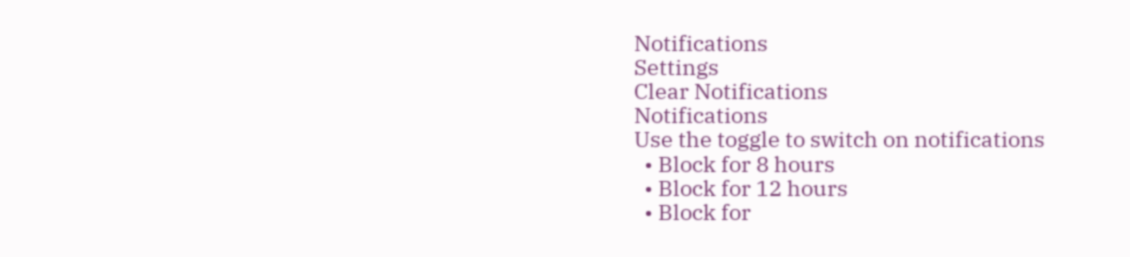Notifications
Settings
Clear Notifications
Notifications
Use the toggle to switch on notifications
  • Block for 8 hours
  • Block for 12 hours
  • Block for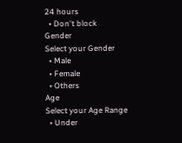24 hours
  • Don't block
Gender
Select your Gender
  • Male
  • Female
  • Others
Age
Select your Age Range
  • Under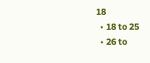18
  • 18 to 25
  • 26 to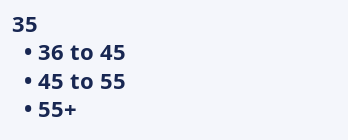35
  • 36 to 45
  • 45 to 55
  • 55+